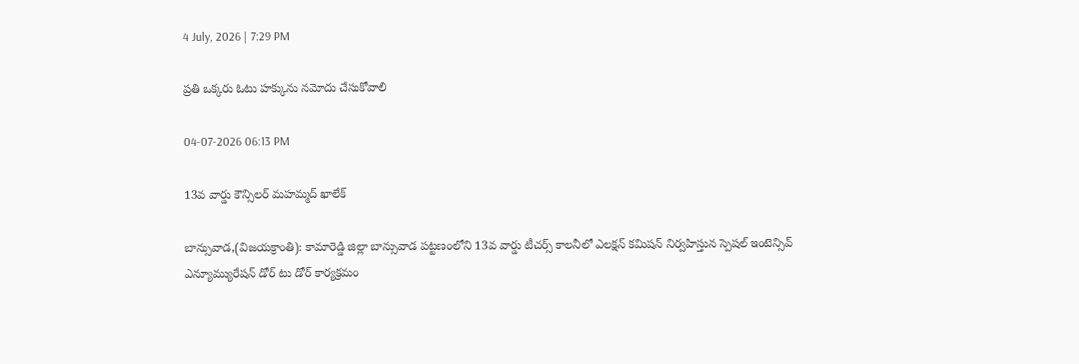4 July, 2026 | 7:29 PM

ప్రతి ఒక్కరు ఓటు హక్కును నమోదు చేసుకోవాలి

04-07-2026 06:13 PM

13వ వార్డు కౌన్సిలర్ మహమ్మద్ ఖాలేక్

బాన్సువాడ,(విజయక్రాంతి): కామారెడ్డి జిల్లా బాన్సువాడ పట్టణంలోని 13వ వార్డు టీచర్స్ కాలనీలో ఎలక్షన్ కమిషన్ నిర్వహిస్తున స్పెషల్ ఇంటెన్సివ్ ఎన్యూమ్యురేషన్ డోర్ టు డోర్ కార్యక్రమం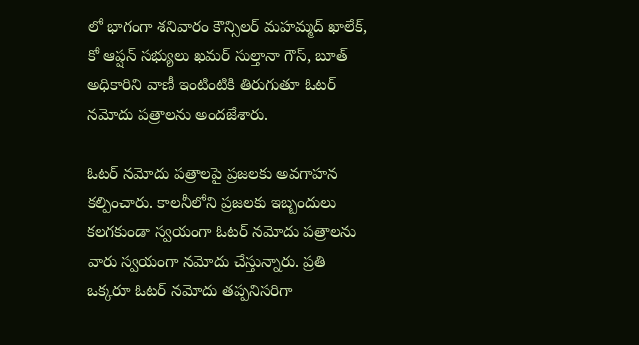లో భాగంగా శనివారం కౌన్సిలర్ మహమ్మద్ ఖాలేక్, కో ఆప్షన్ సభ్యులు ఖమర్ సుల్తానా గౌస్, బూత్ అధికారిని వాణీ ఇంటింటికి తిరుగుతూ ఓటర్ నమోదు పత్రాలను అందజేశారు.

ఓటర్ నమోదు పత్రాలపై ప్రజలకు అవగాహన కల్పించారు. కాలనీలోని ప్రజలకు ఇబ్బందులు కలగకుండా స్వయంగా ఓటర్ నమోదు పత్రాలను వారు స్వయంగా నమోదు చేస్తున్నారు. ప్రతి ఒక్కరూ ఓటర్ నమోదు తప్పనిసరిగా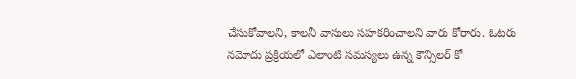చేసుకోవాలని, కాలనీ వాసులు సహకరించాలని వారు కోరారు. ఓటరు నమోదు ప్రక్రియలో ఎలాంటి సమస్యలు ఉన్న కౌన్సిలర్ కో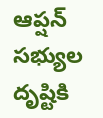ఆప్షన్ సభ్యుల దృష్టికి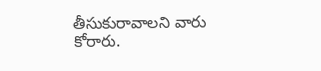తీసుకురావాలని వారు కోరారు.